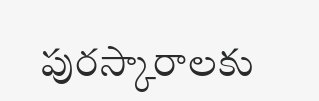పురస్కారాలకు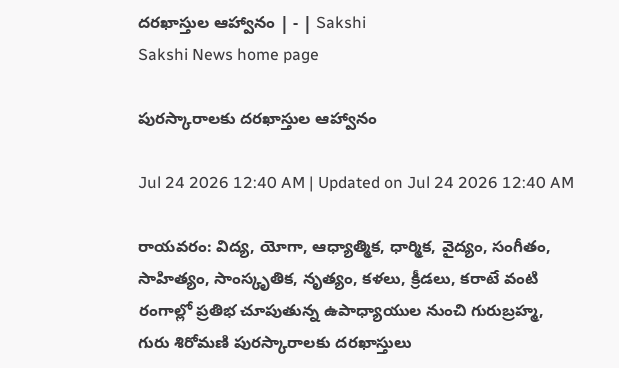దరఖాస్తుల ఆహ్వానం | - | Sakshi
Sakshi News home page

పురస్కారాలకు దరఖాస్తుల ఆహ్వానం

Jul 24 2026 12:40 AM | Updated on Jul 24 2026 12:40 AM

రాయవరం: విద్య, యోగా, ఆధ్యాత్మిక, ధార్మిక, వైద్యం, సంగీతం, సాహిత్యం, సాంస్కృతిక, నృత్యం, కళలు, క్రీడలు, కరాటే వంటి రంగాల్లో ప్రతిభ చూపుతున్న ఉపాధ్యాయుల నుంచి గురుబ్రహ్మ, గురు శిరోమణి పురస్కారాలకు దరఖాస్తులు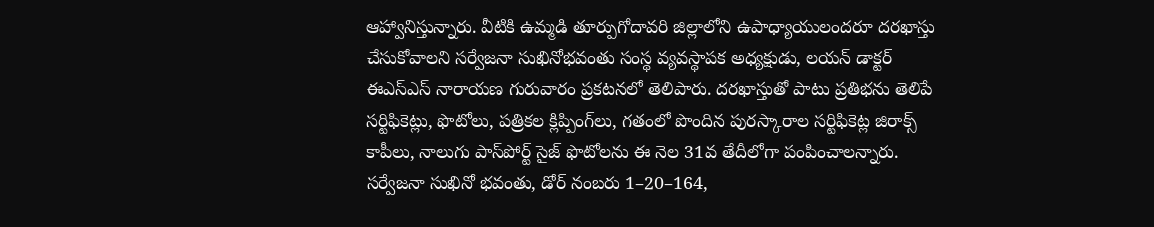ఆహ్వానిస్తున్నారు. వీటికి ఉమ్మడి తూర్పుగోదావరి జిల్లాలోని ఉపాధ్యాయులందరూ దరఖాస్తు చేసుకోవాలని సర్వేజనా సుఖినోభవంతు సంస్థ వ్యవస్థాపక అధ్యక్షుడు, లయన్‌ డాక్టర్‌ ఈఎస్‌ఎస్‌ నారాయణ గురువారం ప్రకటనలో తెలిపారు. దరఖాస్తుతో పాటు ప్రతిభను తెలిపే సర్టిఫికెట్లు, ఫొటోలు, పత్రికల క్లిప్పింగ్‌లు, గతంలో పొందిన పురస్కారాల సర్టిఫికెట్ల జిరాక్స్‌ కాపీలు, నాలుగు పాస్‌పోర్ట్‌ సైజ్‌ ఫొటోలను ఈ నెల 31వ తేదీలోగా పంపించాలన్నారు. సర్వేజనా సుఖినో భవంతు, డోర్‌ నంబరు 1–20–164,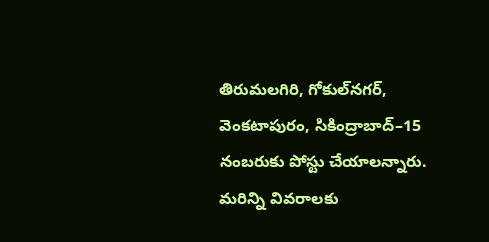తిరుమలగిరి, గోకుల్‌నగర్‌, వెంకటాపురం, సికింద్రాబాద్‌–15 నంబరుకు పోస్టు చేయాలన్నారు. మరిన్ని వివరాలకు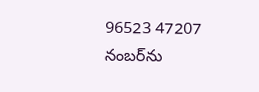96523 47207 నంబర్‌ను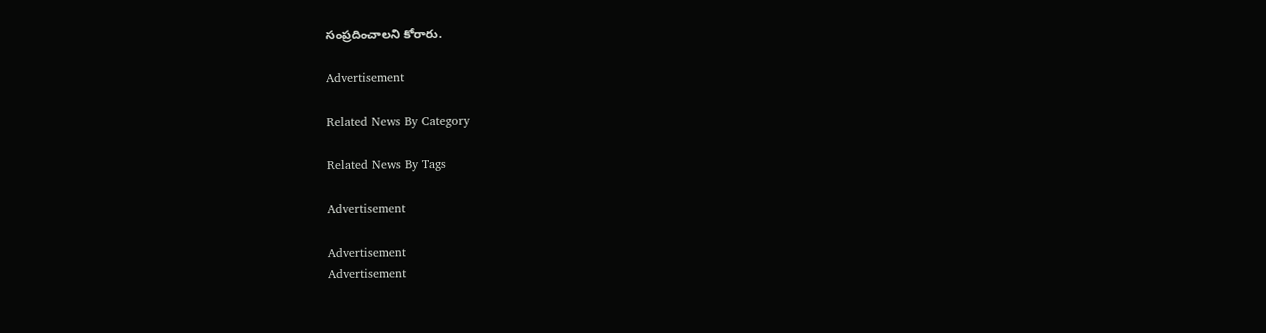సంప్రదించాలని కోరారు.

Advertisement

Related News By Category

Related News By Tags

Advertisement

Advertisement
Advertisement